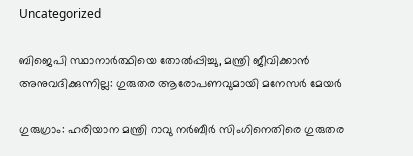Uncategorized

ബിജെപി സ്ഥാനാര്‍ത്ഥിയെ തോല്‍പ്പിച്ചു, മന്ത്രി ജീവിക്കാൻ അനുവദിക്കുന്നില്ല: ഗുരുതര ആരോപണവുമായി മനേസര്‍ മേയര്‍

ഗുരുഗ്രാം: ഹരിയാന മന്ത്രി റാവു നര്‍ബീര്‍ സിംഗിനെതിരെ ഗുരുതര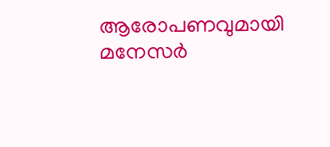ആരോപണവുമായി മനേസര്‍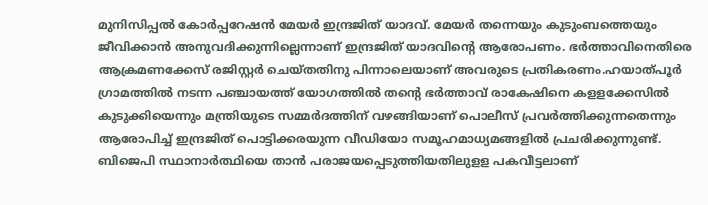മുനിസിപ്പല്‍ കോര്‍പ്പറേഷന്‍ മേയര്‍ ഇന്ദ്രജിത് യാദവ്. മേയര്‍ തന്നെയും കുടുംബത്തെയും ജീവിക്കാന്‍ അനുവദിക്കുന്നില്ലെന്നാണ് ഇന്ദ്രജിത് യാദവിന്റെ ആരോപണം. ഭര്‍ത്താവിനെതിരെ ആക്രമണക്കേസ് രജിസ്റ്റര്‍ ചെയ്തതിനു പിന്നാലെയാണ് അവരുടെ പ്രതികരണം.ഹയാത്പൂര്‍ ഗ്രാമത്തില്‍ നടന്ന പഞ്ചായത്ത് യോഗത്തില്‍ തന്റെ ഭര്‍ത്താവ് രാകേഷിനെ കളളക്കേസില്‍ കുടുക്കിയെന്നും മന്ത്രിയുടെ സമ്മര്‍ദത്തിന് വഴങ്ങിയാണ് പൊലീസ് പ്രവര്‍ത്തിക്കുന്നതെന്നും ആരോപിച്ച് ഇന്ദ്രജിത് പൊട്ടിക്കരയുന്ന വീഡിയോ സമൂഹമാധ്യമങ്ങളില്‍ പ്രചരിക്കുന്നുണ്ട്. ബിജെപി സ്ഥാനാര്‍ത്ഥിയെ താന്‍ പരാജയപ്പെടുത്തിയതിലുളള പകവീട്ടലാണ്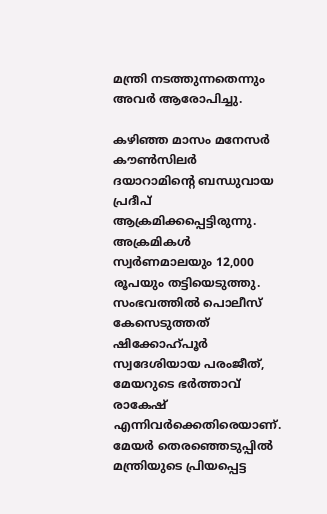മന്ത്രി നടത്തുന്നതെന്നും അവര്‍ ആരോപിച്ചു.

കഴിഞ്ഞ മാസം മനേസര്‍ കൗണ്‍സിലര്‍ ദയാറാമിന്റെ ബന്ധുവായ പ്രദീപ് ആക്രമിക്കപ്പെട്ടിരുന്നു. അക്രമികള്‍ സ്വര്‍ണമാലയും 12,000 രൂപയും തട്ടിയെടുത്തു. സംഭവത്തില്‍ പൊലീസ് കേസെടുത്തത് ഷിക്കോഹ്പൂര്‍ സ്വദേശിയായ പരംജീത്, മേയറുടെ ഭര്‍ത്താവ് രാകേഷ് എന്നിവര്‍ക്കെതിരെയാണ്. മേയര്‍ തെരഞ്ഞെടുപ്പില്‍ മന്ത്രിയുടെ പ്രിയപ്പെട്ട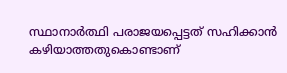സ്ഥാനാര്‍ത്ഥി പരാജയപ്പെട്ടത് സഹിക്കാന്‍ കഴിയാത്തതുകൊണ്ടാണ്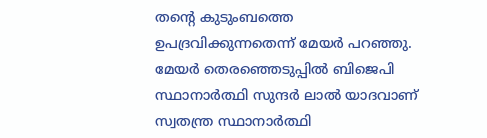തന്റെ കുടുംബത്തെ ഉപദ്രവിക്കുന്നതെന്ന് മേയര്‍ പറഞ്ഞു. മേയര്‍ തെരഞ്ഞെടുപ്പില്‍ ബിജെപി സ്ഥാനാര്‍ത്ഥി സുന്ദര്‍ ലാല്‍ യാദവാണ് സ്വതന്ത്ര സ്ഥാനാർത്ഥി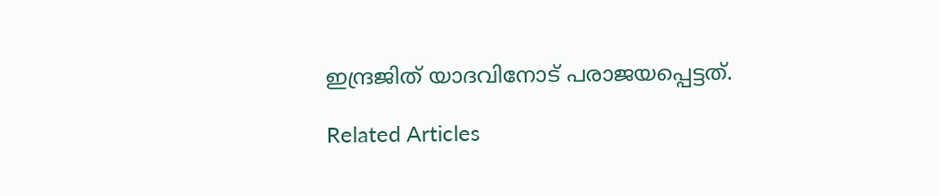ഇന്ദ്രജിത് യാദവിനോട് പരാജയപ്പെട്ടത്.

Related Articles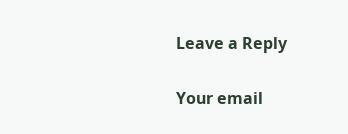Leave a Reply

Your email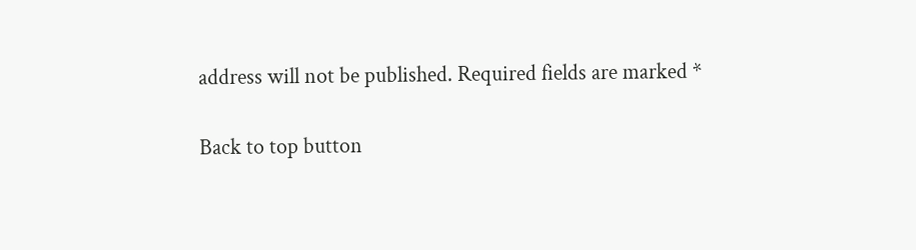address will not be published. Required fields are marked *

Back to top button